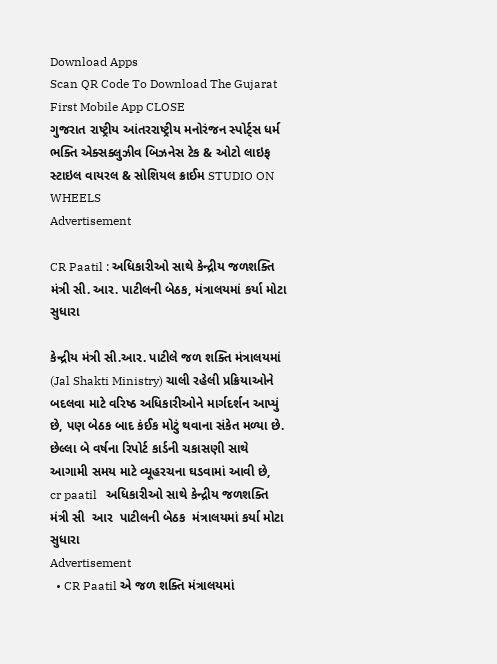Download Apps
Scan QR Code To Download The Gujarat First Mobile App CLOSE
ગુજરાત રાષ્ટ્રીય આંતરરાષ્ટ્રીય મનોરંજન સ્પોર્ટ્સ ધર્મ ભક્તિ એક્સક્લુઝીવ બિઝનેસ ટેક & ઓટો લાઇફ સ્ટાઇલ વાયરલ & સોશિયલ ક્રાઈમ STUDIO ON WHEELS
Advertisement

CR Paatil : અધિકારીઓ સાથે કેન્દ્રીય જળશક્તિ મંત્રી સી. આર. પાટીલની બેઠક, મંત્રાલયમાં કર્યા મોટા સુધારા

કેન્દ્રીય મંત્રી સી.આર. પાટીલે જળ શક્તિ મંત્રાલયમાં (Jal Shakti Ministry) ચાલી રહેલી પ્રક્રિયાઓને બદલવા માટે વરિષ્ઠ અધિકારીઓને માર્ગદર્શન આપ્યું છે, પણ બેઠક બાદ કંઈક મોટું થવાના સંકેત મળ્યા છે. છેલ્લા બે વર્ષના રિપોર્ટ કાર્ડની ચકાસણી સાથે આગામી સમય માટે વ્યૂહરચના ઘડવામાં આવી છે,
cr paatil   અધિકારીઓ સાથે કેન્દ્રીય જળશક્તિ મંત્રી સી  આર  પાટીલની બેઠક  મંત્રાલયમાં કર્યા મોટા સુધારા
Advertisement
  • CR Paatil એ જળ શક્તિ મંત્રાલયમાં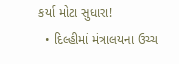કર્યા મોટા સુધારા!
  • દિલ્હીમાં મંત્રાલયના ઉચ્ચ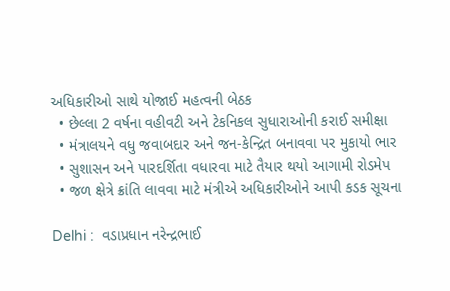અધિકારીઓ સાથે યોજાઈ મહત્વની બેઠક
  • છેલ્લા 2 વર્ષના વહીવટી અને ટેકનિકલ સુધારાઓની કરાઈ સમીક્ષા
  • મંત્રાલયને વધુ જવાબદાર અને જન-કેન્દ્રિત બનાવવા પર મુકાયો ભાર
  • સુશાસન અને પારદર્શિતા વધારવા માટે તૈયાર થયો આગામી રોડમેપ
  • જળ ક્ષેત્રે ક્રાંતિ લાવવા માટે મંત્રીએ અધિકારીઓને આપી કડક સૂચના

Delhi :  વડાપ્રધાન નરેન્દ્રભાઈ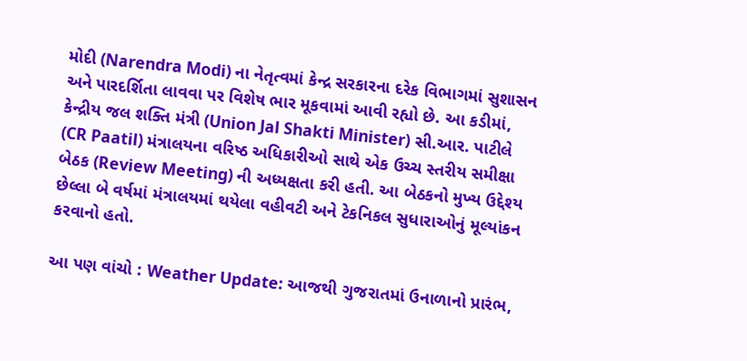મોદી (Narendra Modi) ના નેતૃત્વમાં કેન્દ્ર સરકારના દરેક વિભાગમાં સુશાસન અને પારદર્શિતા લાવવા પર વિશેષ ભાર મૂકવામાં આવી રહ્યો છે. આ કડીમાં, કેન્દ્રીય જલ શક્તિ મંત્રી (Union Jal Shakti Minister) સી.આર. પાટીલે (CR Paatil) મંત્રાલયના વરિષ્ઠ અધિકારીઓ સાથે એક ઉચ્ચ સ્તરીય સમીક્ષા બેઠક (Review Meeting) ની અધ્યક્ષતા કરી હતી. આ બેઠકનો મુખ્ય ઉદ્દેશ્ય છેલ્લા બે વર્ષમાં મંત્રાલયમાં થયેલા વહીવટી અને ટેકનિકલ સુધારાઓનું મૂલ્યાંકન કરવાનો હતો.

આ પણ વાંચો : Weather Update: આજથી ગુજરાતમાં ઉનાળાનો પ્રારંભ,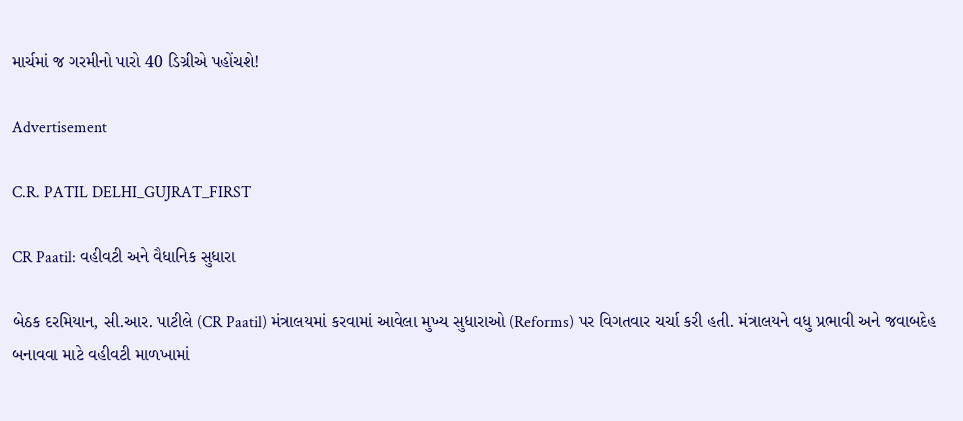માર્ચમાં જ ગરમીનો પારો 40 ડિગ્રીએ પહોંચશે!

Advertisement

C.R. PATIL DELHI_GUJRAT_FIRST

CR Paatil: વહીવટી અને વૈધાનિક સુધારા

બેઠક દરમિયાન, સી.આર. પાટીલે (CR Paatil) મંત્રાલયમાં કરવામાં આવેલા મુખ્ય સુધારાઓ (Reforms) પર વિગતવાર ચર્ચા કરી હતી. મંત્રાલયને વધુ પ્રભાવી અને જવાબદેહ બનાવવા માટે વહીવટી માળખામાં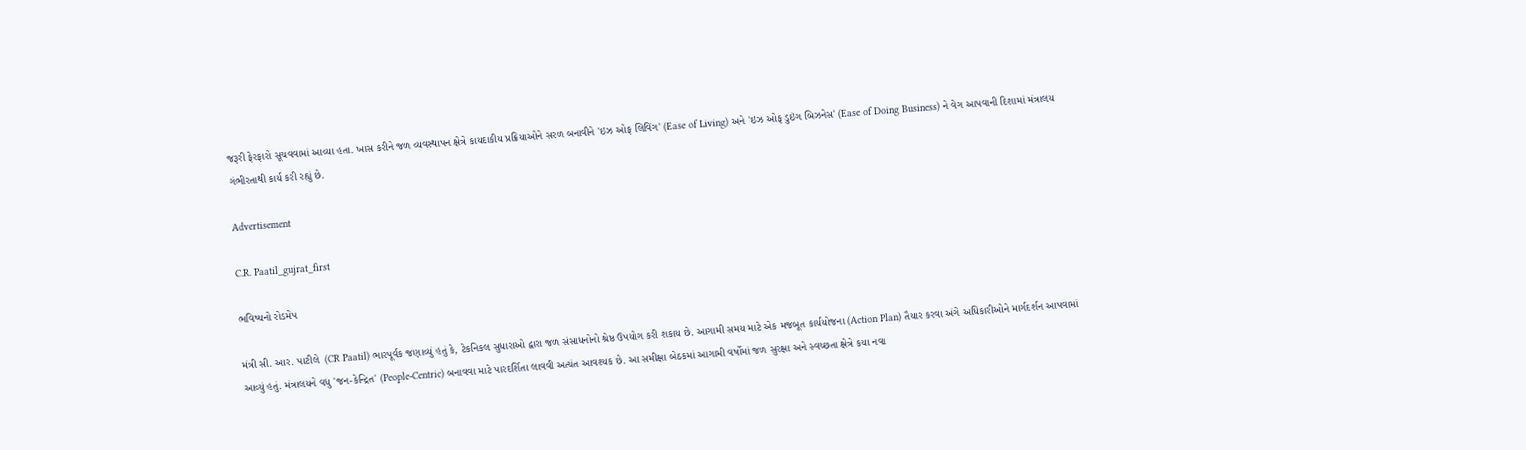જરૂરી ફેરફારો સૂચવવામાં આવ્યા હતા. ખાસ કરીને જળ વ્યવસ્થાપન ક્ષેત્રે કાયદાકીય પ્રક્રિયાઓને સરળ બનાવીને 'ઇઝ ઓફ લિવિંગ' (Ease of Living) અને 'ઇઝ ઓફ ડુઇંગ બિઝનેસ' (Ease of Doing Business) ને વેગ આપવાની દિશામાં મંત્રાલય ગંભીરતાથી કાર્ય કરી રહ્યું છે.

Advertisement

C.R. Paatil_gujrat_first

ભવિષ્યનો રોડમેપ

મંત્રી સી. આર. પાટીલે  (CR Paatil) ભારપૂર્વક જણાવ્યું હતું કે, ટેકનિકલ સુધારાઓ દ્વારા જળ સંસાધનોનો શ્રેષ્ઠ ઉપયોગ કરી શકાય છે. આગામી સમય માટે એક મજબૂત કાર્યયોજના (Action Plan) તૈયાર કરવા અંગે અધિકારીઓને માર્ગદર્શન આપવામાં આવ્યું હતું. મંત્રાલયને વધુ 'જન-કેન્દ્રિત' (People-Centric) બનાવવા માટે પારદર્શિતા લાવવી અત્યંત આવશ્યક છે. આ સમીક્ષા બેઠકમાં આગામી વર્ષોમાં જળ સુરક્ષા અને સ્વચ્છતા ક્ષેત્રે કયા નવા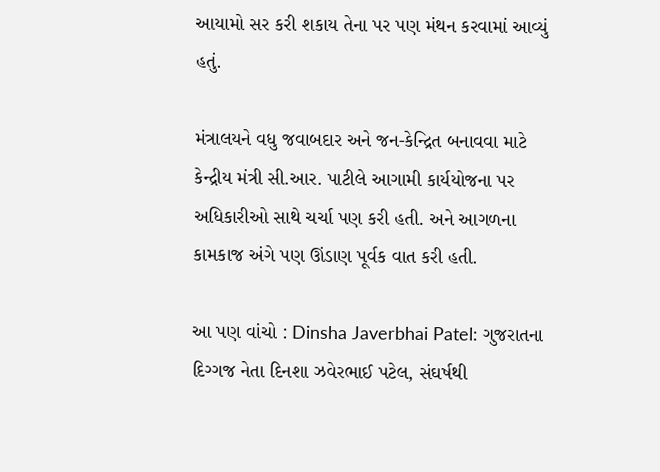આયામો સર કરી શકાય તેના પર પણ મંથન કરવામાં આવ્યું હતું.

મંત્રાલયને વધુ જવાબદાર અને જન-કેન્દ્રિત બનાવવા માટે કેન્દ્રીય મંત્રી સી.આર. પાટીલે આગામી કાર્યયોજના પર અધિકારીઓ સાથે ચર્ચા પણ કરી હતી. અને આગળના કામકાજ અંગે પણ ઊંડાણ પૂર્વક વાત કરી હતી.

આ પણ વાંચો : Dinsha Javerbhai Patel: ગુજરાતના દિગ્ગજ નેતા દિનશા ઝવેરભાઈ પટેલ, સંઘર્ષથી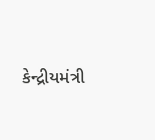કેન્દ્રીયમંત્રી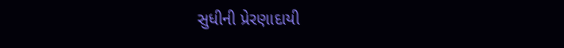સુધીની પ્રેરણાદાયી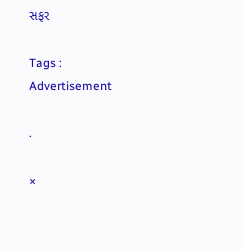સફર

Tags :
Advertisement

.

×